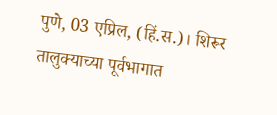पुणे, 03 एप्रिल, (हिं.स.)। शिरूर तालुक्याच्या पूर्वभागात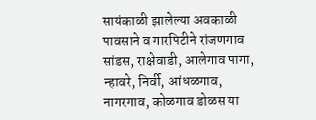सायंकाळी झालेल्या अवकाळी पावसाने व गारपिटीने रांजणगाव सांडस, राक्षेवाडी, आलेगाव पागा, न्हावरे, निर्वी, आंधळगाव, नागरगाव, कोळगाव डोळस या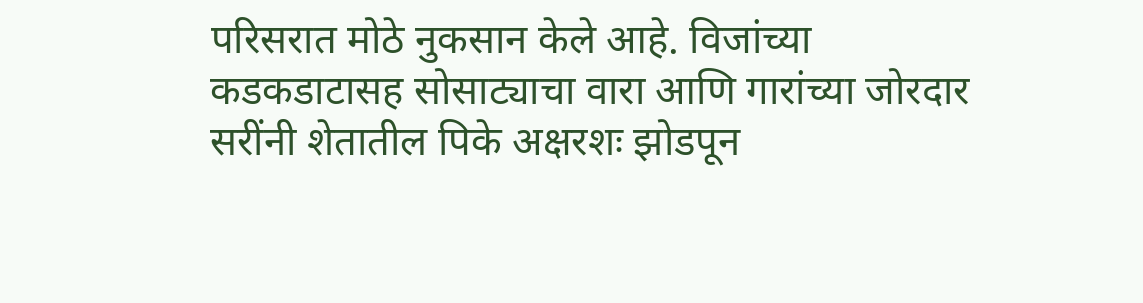परिसरात मोठे नुकसान केले आहे. विजांच्या कडकडाटासह सोसाट्याचा वारा आणि गारांच्या जोरदार सरींनी शेतातील पिके अक्षरशः झोडपून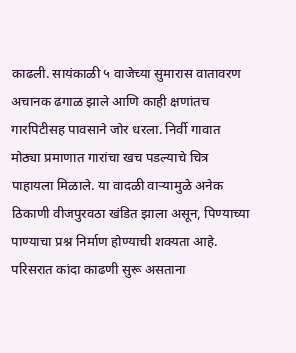काढली. सायंकाळी ५ वाजेच्या सुमारास वातावरण अचानक ढगाळ झाले आणि काही क्षणांतच गारपिटीसह पावसाने जोर धरला. निर्वी गावात मोठ्या प्रमाणात गारांचा खच पडल्याचे चित्र पाहायला मिळाले. या वादळी वाऱ्यामुळे अनेक ठिकाणी वीजपुरवठा खंडित झाला असून, पिण्याच्या पाण्याचा प्रश्न निर्माण होण्याची शक्यता आहे.
परिसरात कांदा काढणी सुरू असताना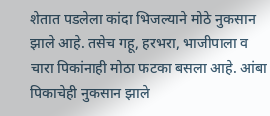शेतात पडलेला कांदा भिजल्याने मोठे नुकसान झाले आहे. तसेच गहू, हरभरा, भाजीपाला व चारा पिकांनाही मोठा फटका बसला आहे. आंबा पिकाचेही नुकसान झाले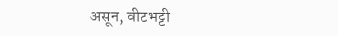असून, वीटभट्टी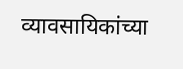व्यावसायिकांच्या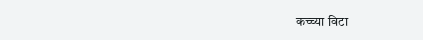कच्च्या विटा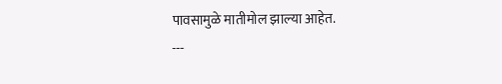पावसामुळे मातीमोल झाल्या आहेत.
---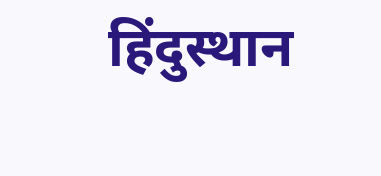हिंदुस्थान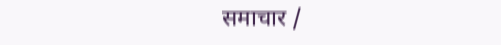समाचार /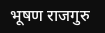भूषण राजगुरु